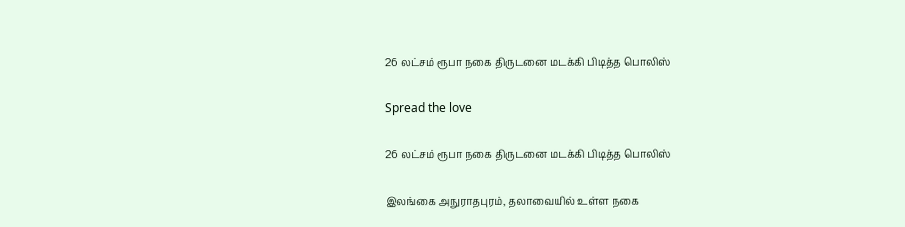26 லட்சம் ரூபா நகை திருடனை மடக்கி பிடித்த பொலிஸ்

Spread the love

26 லட்சம் ரூபா நகை திருடனை மடக்கி பிடித்த பொலிஸ்

இலங்கை அநுராதபுரம், தலாவையில் உள்ள நகை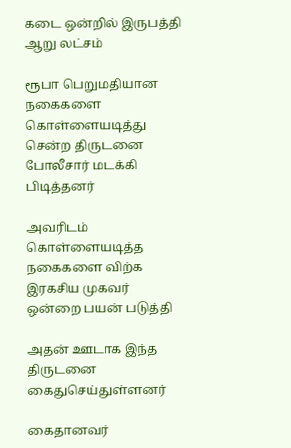கடை ஒன்றில் இருபத்தி ஆறு லட்சம்

ரூபா பெறுமதியான நகைகளை கொள்ளையடித்து சென்ற திருடனை
போலீசார் மடக்கி பிடித்தனர்

அவரிடம் கொள்ளையடித்த நகைகளை விற்க இரகசிய முகவர் ஒன்றை பயன் படுத்தி

அதன் ஊடாக இந்த திருடனை கைதுசெய்துள்ளனர்

கைதானவர்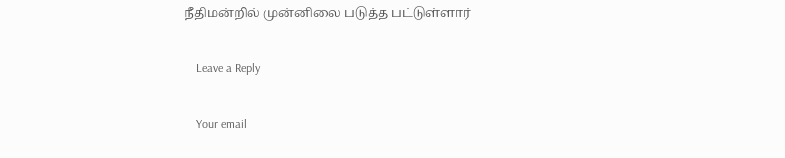நீதிமன்றில் முன்னிலை படுத்த பட்டுள்ளார்

    Leave a Reply

    Your email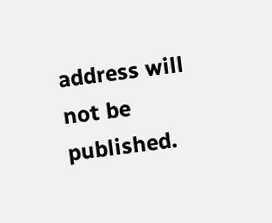address will not be published.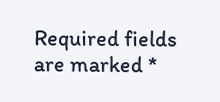Required fields are marked *